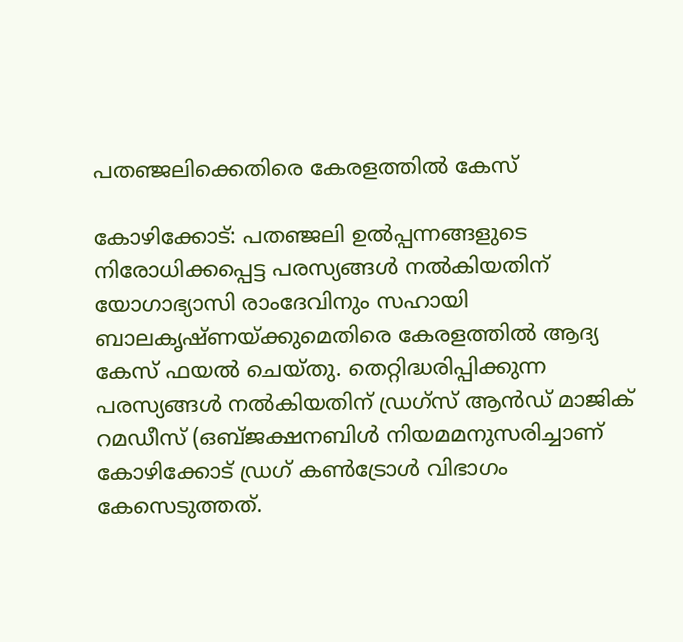പതഞ്ജലിക്കെതിരെ കേരളത്തില്‍ കേസ്

കോഴിക്കോട്: പതഞ്ജലി ഉല്‍പ്പന്നങ്ങളുടെ നിരോധിക്കപ്പെട്ട പരസ്യങ്ങള്‍ നല്‍കിയതിന് യോഗാഭ്യാസി രാംദേവിനും സഹായി ബാലകൃഷ്ണയ്ക്കുമെതിരെ കേരളത്തില്‍ ആദ്യ കേസ് ഫയല്‍ ചെയ്തു. തെറ്റിദ്ധരിപ്പിക്കുന്ന പരസ്യങ്ങള്‍ നല്‍കിയതിന് ഡ്രഗ്സ് ആന്‍ഡ് മാജിക് റമഡീസ് (ഒബ്ജക്ഷനബിള്‍ നിയമമനുസരിച്ചാണ് കോഴിക്കോട് ഡ്രഗ് കണ്‍ട്രോള്‍ വിഭാഗം കേസെടുത്തത്.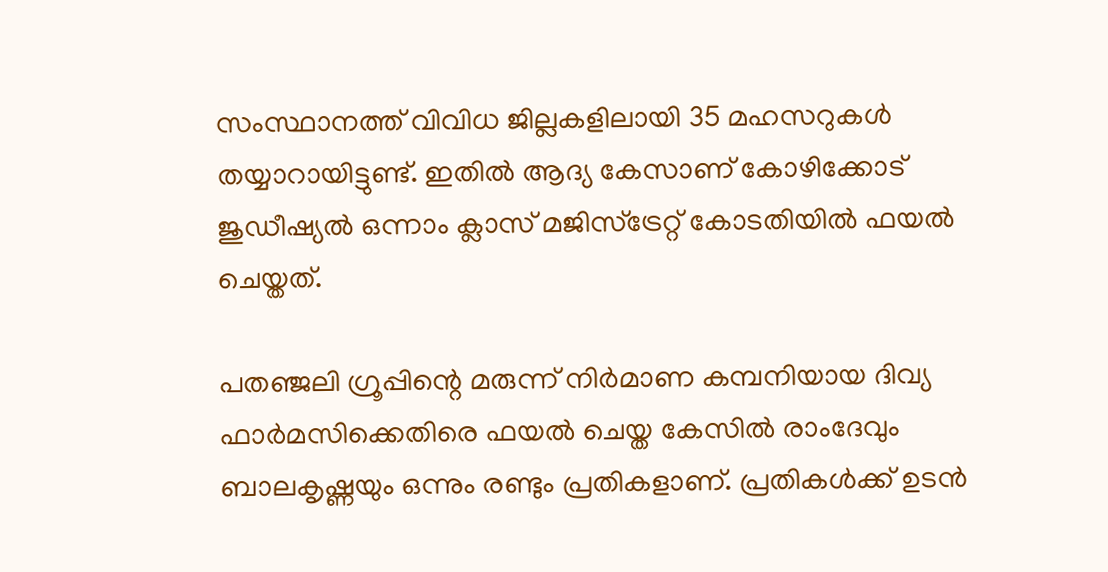സംസ്ഥാനത്ത് വിവിധ ജില്ലകളിലായി 35 മഹസറുകള്‍ തയ്യാറായിട്ടുണ്ട്. ഇതില്‍ ആദ്യ കേസാണ് കോഴിക്കോട് ജുഡീഷ്യല്‍ ഒന്നാം ക്ലാസ് മജിസ്ട്രേറ്റ് കോടതിയില്‍ ഫയല്‍ ചെയ്തത്.

പതഞ്ജലി ഗ്രൂപ്പിന്റെ മരുന്ന് നിര്‍മാണ കമ്പനിയായ ദിവ്യ ഫാര്‍മസിക്കെതിരെ ഫയല്‍ ചെയ്ത കേസില്‍ രാംദേവും ബാലകൃഷ്ണയും ഒന്നും രണ്ടും പ്രതികളാണ്. പ്രതികള്‍ക്ക് ഉടന്‍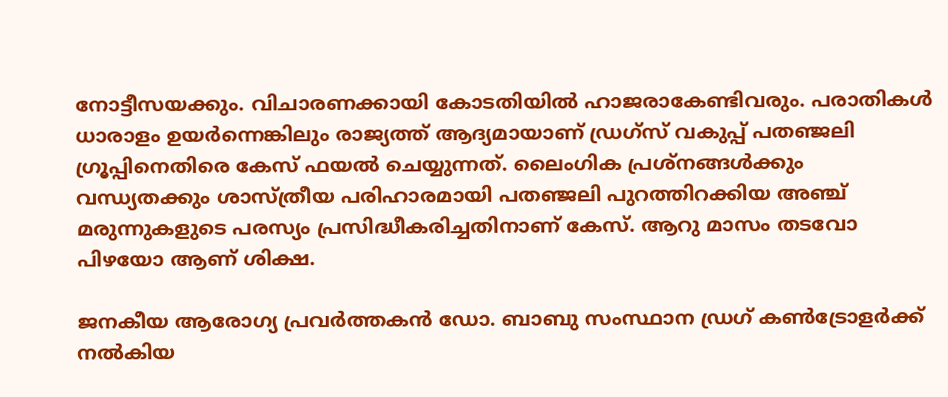നോട്ടീസയക്കും. വിചാരണക്കായി കോടതിയില്‍ ഹാജരാകേണ്ടിവരും. പരാതികള്‍ ധാരാളം ഉയര്‍ന്നെങ്കിലും രാജ്യത്ത് ആദ്യമായാണ് ഡ്രഗ്സ് വകുപ്പ് പതഞ്ജലി ഗ്രൂപ്പിനെതിരെ കേസ് ഫയല്‍ ചെയ്യുന്നത്. ലൈംഗിക പ്രശ്നങ്ങള്‍ക്കും വന്ധ്യതക്കും ശാസ്ത്രീയ പരിഹാരമായി പതഞ്ജലി പുറത്തിറക്കിയ അഞ്ച് മരുന്നുകളുടെ പരസ്യം പ്രസിദ്ധീകരിച്ചതിനാണ് കേസ്. ആറു മാസം തടവോ പിഴയോ ആണ് ശിക്ഷ.

ജനകീയ ആരോഗ്യ പ്രവര്‍ത്തകന്‍ ഡോ. ബാബു സംസ്ഥാന ഡ്രഗ് കണ്‍ട്രോളര്‍ക്ക് നല്‍കിയ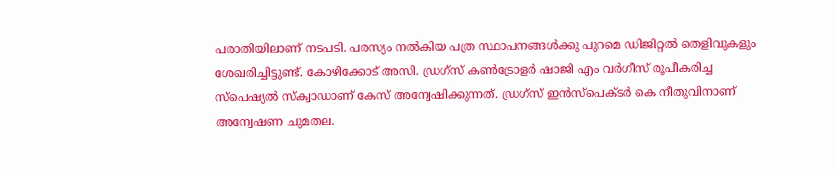പരാതിയിലാണ് നടപടി. പരസ്യം നല്‍കിയ പത്ര സ്ഥാപനങ്ങള്‍ക്കു പുറമെ ഡിജിറ്റല്‍ തെളിവുകളും ശേഖരിച്ചിട്ടുണ്ട്. കോഴിക്കോട് അസി. ഡ്രഗ്സ് കണ്‍ട്രോളര്‍ ഷാജി എം വര്‍ഗീസ് രൂപീകരിച്ച സ്പെഷ്യല്‍ സ്‌ക്വാഡാണ് കേസ് അന്വേഷിക്കുന്നത്. ഡ്രഗ്സ് ഇന്‍സ്പെക്ടര്‍ കെ നീതുവിനാണ് അന്വേഷണ ചുമതല.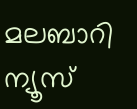മലബാറി ന്യൂസ്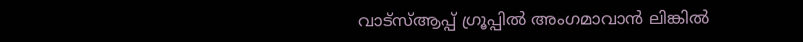വാട്‌സ്ആപ്പ് ഗ്രൂപ്പില്‍ അംഗമാവാന്‍ ലിങ്കില്‍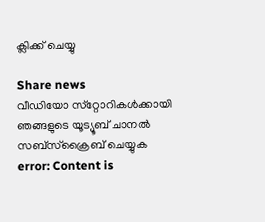ക്ലിക്ക് ചെയ്യു

Share news
വീഡിയോ സ്‌റ്റോറികള്‍ക്കായി ഞങ്ങളുടെ യൂട്യൂബ് ചാനല്‍ സബ്‌സ്‌ക്രൈബ് ചെയ്യുക
error: Content is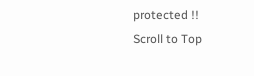protected !!
Scroll to Top